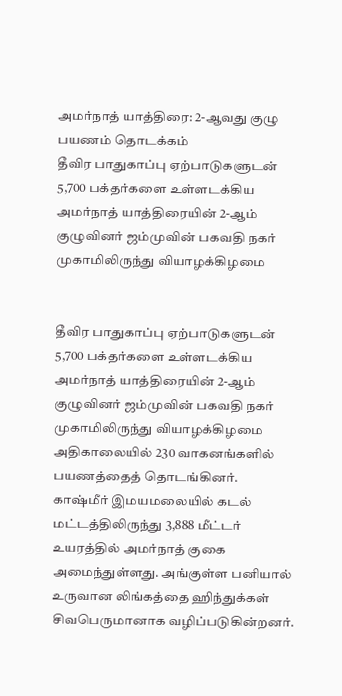அமர்நாத் யாத்திரை: 2-ஆவது குழு பயணம் தொடக்கம்
தீவிர பாதுகாப்பு ஏற்பாடுகளுடன் 5,700 பக்தர்களை உள்ளடக்கிய அமர்நாத் யாத்திரையின் 2-ஆம் குழுவினர் ஜம்முவின் பகவதி நகர் முகாமிலிருந்து வியாழக்கிழமை


தீவிர பாதுகாப்பு ஏற்பாடுகளுடன் 5,700 பக்தர்களை உள்ளடக்கிய அமர்நாத் யாத்திரையின் 2-ஆம் குழுவினர் ஜம்முவின் பகவதி நகர் முகாமிலிருந்து வியாழக்கிழமை அதிகாலையில் 230 வாகனங்களில் பயணத்தைத் தொடங்கினர்.
காஷ்மீர் இமயமலையில் கடல் மட்டத்திலிருந்து 3,888 மீட்டர் உயரத்தில் அமர்நாத் குகை அமைந்துள்ளது. அங்குள்ள பனியால் உருவான லிங்கத்தை ஹிந்துக்கள் சிவபெருமானாக வழிப்படுகின்றனர்.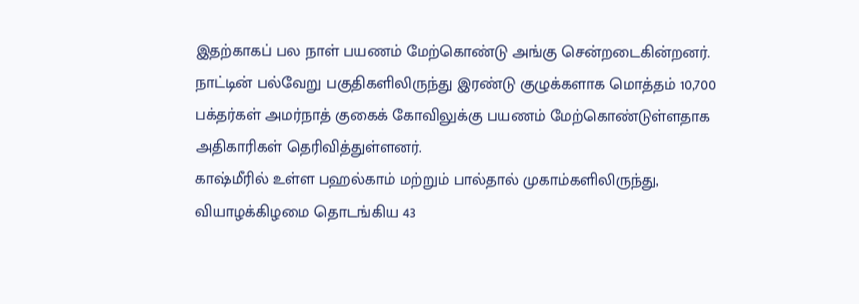இதற்காகப் பல நாள் பயணம் மேற்கொண்டு அங்கு சென்றடைகின்றனர்.
நாட்டின் பல்வேறு பகுதிகளிலிருந்து இரண்டு குழுக்களாக மொத்தம் 10,700 பக்தர்கள் அமர்நாத் குகைக் கோவிலுக்கு பயணம் மேற்கொண்டுள்ளதாக அதிகாரிகள் தெரிவித்துள்ளனர்.
காஷ்மீரில் உள்ள பஹல்காம் மற்றும் பால்தால் முகாம்களிலிருந்து, வியாழக்கிழமை தொடங்கிய 43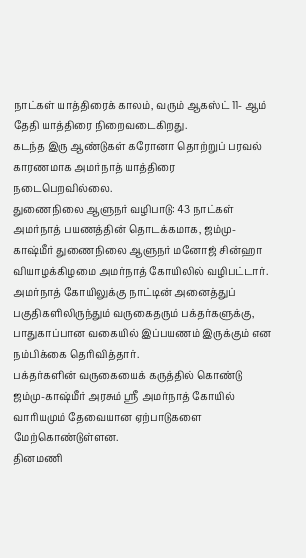நாட்கள் யாத்திரைக் காலம், வரும் ஆகஸ்ட் 11- ஆம் தேதி யாத்திரை நிறைவடைகிறது.
கடந்த இரு ஆண்டுகள் கரோனா தொற்றுப் பரவல் காரணமாக அமர்நாத் யாத்திரை நடைபெறவில்லை.
துணைநிலை ஆளுநர் வழிபாடு: 43 நாட்கள் அமர்நாத் பயணத்தின் தொடக்கமாக, ஜம்மு-காஷ்மீர் துணைநிலை ஆளுநர் மனோஜ் சின்ஹா வியாழக்கிழமை அமர்நாத் கோயிலில் வழிபட்டார். அமர்நாத் கோயிலுக்கு நாட்டின் அனைத்துப் பகுதிகளிலிருந்தும் வருகைதரும் பக்தர்களுக்கு, பாதுகாப்பான வகையில் இப்பயணம் இருக்கும் என நம்பிக்கை தெரிவித்தார்.
பக்தர்களின் வருகையைக் கருத்தில் கொண்டு ஜம்மு-காஷ்மீர் அரசும் ஸ்ரீ அமர்நாத் கோயில் வாரியமும் தேவையான ஏற்பாடுகளை மேற்கொண்டுள்ளன.
தினமணி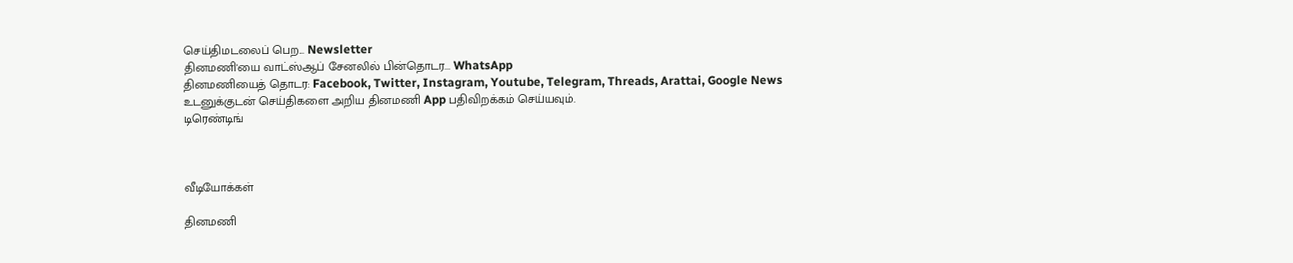செய்திமடலைப் பெற... Newsletter
தினமணி'யை வாட்ஸ்ஆப் சேனலில் பின்தொடர... WhatsApp
தினமணியைத் தொடர: Facebook, Twitter, Instagram, Youtube, Telegram, Threads, Arattai, Google News
உடனுக்குடன் செய்திகளை அறிய தினமணி App பதிவிறக்கம் செய்யவும்.
டிரெண்டிங்



வீடியோக்கள்

தினமணி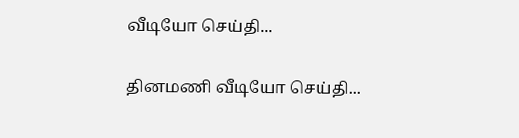வீடியோ செய்தி...

தினமணி வீடியோ செய்தி...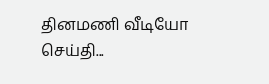தினமணி வீடியோ செய்தி...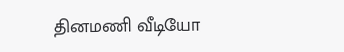தினமணி வீடியோ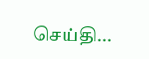செய்தி...